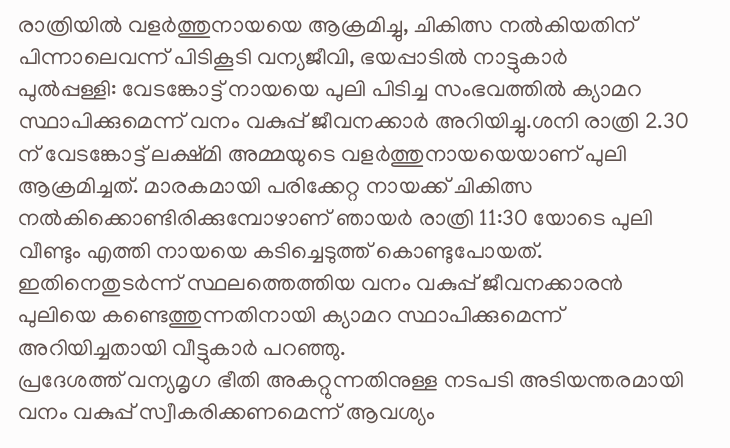രാത്രിയിൽ വളർത്തുനായയെ ആക്രമിച്ചു, ചികിത്സ നൽകിയതിന് പിന്നാലെവന്ന് പിടികൂടി വന്യജീവി, ഭയപ്പാടിൽ നാട്ടുകാർ
പുൽപ്പള്ളി: വേടങ്കോട്ട് നായയെ പുലി പിടിച്ച സംഭവത്തിൽ ക്യാമറ സ്ഥാപിക്കുമെന്ന് വനം വകുപ്പ് ജീവനക്കാർ അറിയിച്ചു.ശനി രാത്രി 2.30 ന് വേടങ്കോട്ട് ലക്ഷ്മി അമ്മയുടെ വളർത്തുനായയെയാണ് പുലി ആക്രമിച്ചത്. മാരകമായി പരിക്കേറ്റ നായക്ക് ചികിത്സ നൽകിക്കൊണ്ടിരിക്കുമ്പോഴാണ് ഞായർ രാത്രി 11:30 യോടെ പുലി വീണ്ടും എത്തി നായയെ കടിച്ചെടുത്ത് കൊണ്ടുപോയത്. ഇതിനെതുടർന്ന് സ്ഥലത്തെത്തിയ വനം വകുപ്പ് ജീവനക്കാരൻ പുലിയെ കണ്ടെത്തുന്നതിനായി ക്യാമറ സ്ഥാപിക്കുമെന്ന് അറിയിച്ചതായി വീട്ടുകാർ പറഞ്ഞു.
പ്രദേശത്ത് വന്യമൃഗ ഭീതി അകറ്റുന്നതിനുള്ള നടപടി അടിയന്തരമായി വനം വകുപ്പ് സ്വീകരിക്കണമെന്ന് ആവശ്യം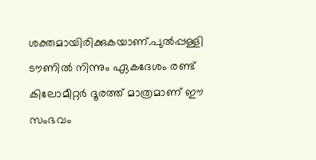ശക്തമായിരിക്കുകയാണ്.പുൽപ്പള്ളി ടൗണിൽ നിന്നും ഏകദേശം രണ്ട് കിലോമീറ്റർ ദൂരത്ത് മാത്രമാണ് ഈ സംഭവം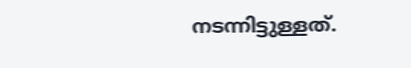നടന്നിട്ടുള്ളത്.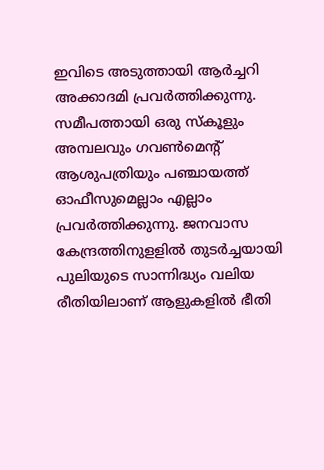ഇവിടെ അടുത്തായി ആർച്ചറി അക്കാദമി പ്രവർത്തിക്കുന്നു. സമീപത്തായി ഒരു സ്കൂളും അമ്പലവും ഗവൺമെന്റ് ആശുപത്രിയും പഞ്ചായത്ത് ഓഫീസുമെല്ലാം എല്ലാം പ്രവർത്തിക്കുന്നു. ജനവാസ കേന്ദ്രത്തിനുളളിൽ തുടർച്ചയായി പുലിയുടെ സാന്നിദ്ധ്യം വലിയ രീതിയിലാണ് ആളുകളിൽ ഭീതി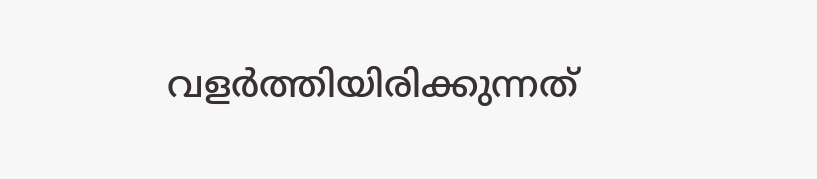വളർത്തിയിരിക്കുന്നത്